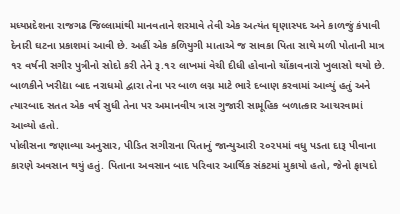મધ્યપ્રદેશના રાજગઢ જિલ્લામાંથી માનવતાને શરમાવે તેવી એક અત્યંત ઘૃણાસ્પદ અને કાળજું કંપાવી દેનારી ઘટના પ્રકાશમાં આવી છે. અહીં એક કળિયુગી માતાએ જ સાવકા પિતા સાથે મળી પોતાની માત્ર ૧૨ વર્ષની સગીર પુત્રીનો સોદો કરી તેને રૂ.૧૨ લાખમાં વેચી દીધી હોવાનો ચોંકાવનારો ખુલાસો થયો છે. બાળકીને ખરીદ્યા બાદ નરાધમો દ્વારા તેના પર બાળ લગ્ન માટે ભારે દબાણ કરવામાં આવ્યું હતું અને ત્યારબાદ સતત એક વર્ષ સુધી તેના પર અમાનવીય ત્રાસ ગુજારી સામૂહિક બળાત્કાર આચરવામાં આવ્યો હતો.
પોલીસના જણાવ્યા અનુસાર, પીડિત સગીરાના પિતાનું જાન્યુઆરી ૨૦૨૫માં વધુ પડતા દારૂ પીવાના કારણે અવસાન થયું હતું. પિતાના અવસાન બાદ પરિવાર આર્થિક સંકટમાં મુકાયો હતો, જેનો ફાયદો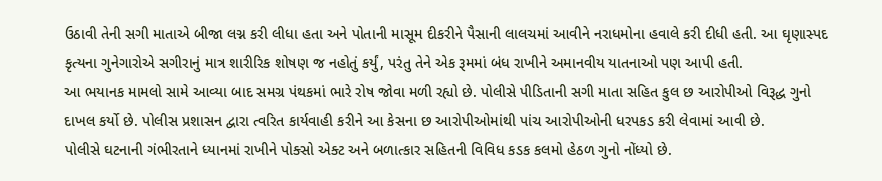ઉઠાવી તેની સગી માતાએ બીજા લગ્ન કરી લીધા હતા અને પોતાની માસૂમ દીકરીને પૈસાની લાલચમાં આવીને નરાધમોના હવાલે કરી દીધી હતી. આ ઘૃણાસ્પદ કૃત્યના ગુનેગારોએ સગીરાનું માત્ર શારીરિક શોષણ જ નહોતું કર્યું, પરંતુ તેને એક રૂમમાં બંધ રાખીને અમાનવીય યાતનાઓ પણ આપી હતી.
આ ભયાનક મામલો સામે આવ્યા બાદ સમગ્ર પંથકમાં ભારે રોષ જોવા મળી રહ્યો છે. પોલીસે પીડિતાની સગી માતા સહિત કુલ છ આરોપીઓ વિરૂદ્ધ ગુનો દાખલ કર્યો છે. પોલીસ પ્રશાસન દ્વારા ત્વરિત કાર્યવાહી કરીને આ કેસના છ આરોપીઓમાંથી પાંચ આરોપીઓની ધરપકડ કરી લેવામાં આવી છે.
પોલીસે ઘટનાની ગંભીરતાને ધ્યાનમાં રાખીને પોક્સો એક્ટ અને બળાત્કાર સહિતની વિવિધ કડક કલમો હેઠળ ગુનો નોંધ્યો છે.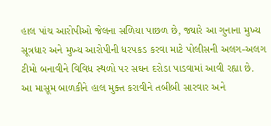હાલ પાંચ આરોપીઓ જેલના સળિયા પાછળ છે, જ્યારે આ ગુનાના મુખ્ય સૂત્રધાર અને મુખ્ય આરોપીની ધરપકડ કરવા માટે પોલીસની અલગ-અલગ ટીમો બનાવીને વિવિધ સ્થળો પર સઘન દરોડા પાડવામાં આવી રહ્યા છે.
આ માસૂમ બાળકીને હાલ મુક્ત કરાવીને તબીબી સારવાર અને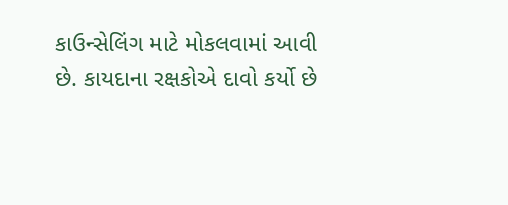કાઉન્સેલિંગ માટે મોકલવામાં આવી છે. કાયદાના રક્ષકોએ દાવો કર્યો છે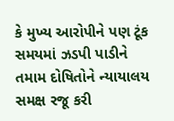કે મુખ્ય આરોપીને પણ ટૂંક સમયમાં ઝડપી પાડીને તમામ દોષિતોને ન્યાયાલય સમક્ષ રજૂ કરી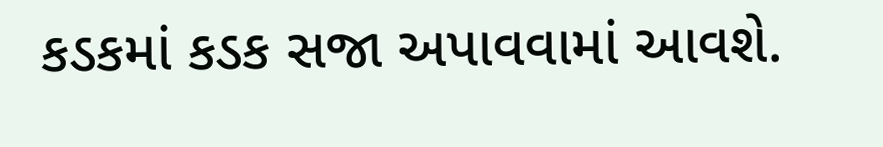કડકમાં કડક સજા અપાવવામાં આવશે.